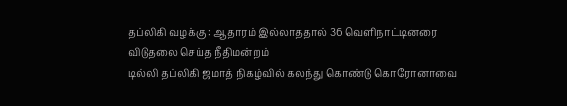தப்லிகி வழக்கு : ஆதாரம் இல்லாததால் 36 வெளிநாட்டினரை விடுதலை செய்த நீதிமன்றம்
டில்லி தப்லிகி ஜமாத் நிகழ்வில் கலந்து கொண்டு கொரோனாவை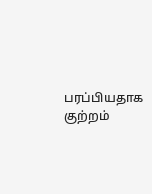பரப்பியதாக குற்றம்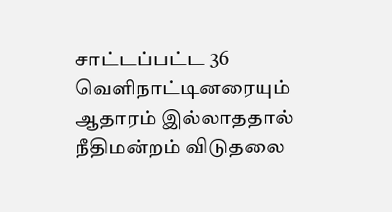சாட்டப்பட்ட 36 வெளிநாட்டினரையும் ஆதாரம் இல்லாததால் நீதிமன்றம் விடுதலை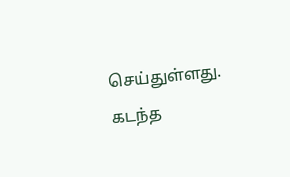செய்துள்ளது. கடந்த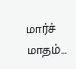மார்ச் மாதம்…